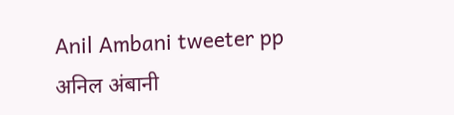Anil Ambani tweeter pp
अनिल अंबानी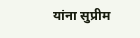यांना सुप्रीम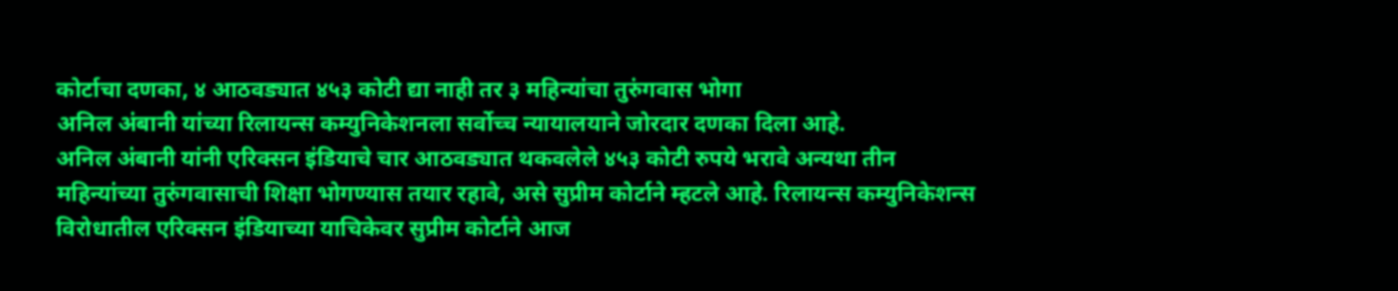कोर्टाचा दणका, ४ आठवड्यात ४५३ कोटी द्या नाही तर ३ महिन्यांचा तुरुंगवास भोगा
अनिल अंबानी यांच्या रिलायन्स कम्युनिकेशनला सर्वोच्च न्यायालयाने जोरदार दणका दिला आहे.
अनिल अंबानी यांनी एरिक्सन इंडियाचे चार आठवड्यात थकवलेले ४५३ कोटी रुपये भरावे अन्यथा तीन महिन्यांच्या तुरुंगवासाची शिक्षा भोगण्यास तयार रहावे, असे सुप्रीम कोर्टाने म्हटले आहे. रिलायन्स कम्युनिकेशन्स विरोधातील एरिक्सन इंडियाच्या याचिकेवर सुप्रीम कोर्टाने आज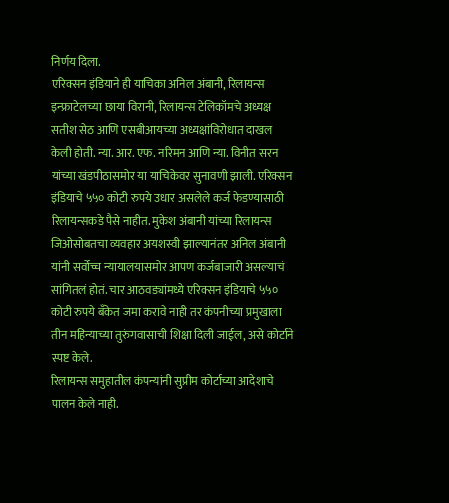निर्णय दिला.
एरिक्सन इंडियाने ही याचिका अनिल अंबानी, रिलायन्स इन्फ्राटेलच्या छाया विरानी, रिलायन्स टेलिकॉमचे अध्यक्ष सतीश सेठ आणि एसबीआयच्या अध्यक्षांविरोधात दाखल केली होती. न्या. आर. एफ. नरिमन आणि न्या. विनीत सरन यांच्या खंडपीठासमोर या याचिकेवर सुनावणी झाली. एरिक्सन इंडियाचे ५५० कोटी रुपये उधार असलेले कर्ज फेडण्यासाठी रिलायन्सकडे पैसे नाहीत. मुकेश अंबानी यांच्या रिलायन्स जिओसोबतचा व्यवहार अयशस्वी झाल्यानंतर अनिल अंबानी यांनी सर्वोच्च न्यायालयासमोर आपण कर्जबाजारी असल्याचं सांगितलं होतं. चार आठवड्यांमध्ये एरिक्सन इंडियाचे ५५० कोटी रुपये बँकेत जमा करावे नाही तर कंपनीच्या प्रमुखाला तीन महिन्याच्या तुरुंगवासाची शिक्षा दिली जाईल, असे कोर्टाने स्पष्ट केले.
रिलायन्स समुहातील कंपन्यांनी सुप्रीम कोर्टाच्या आदेशाचे पालन केले नाही.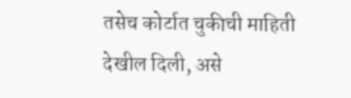तसेच कोर्टात चुकीची माहिती देखील दिली, असे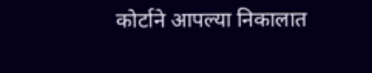कोर्टाने आपल्या निकालात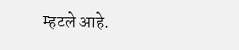म्हटले आहे.